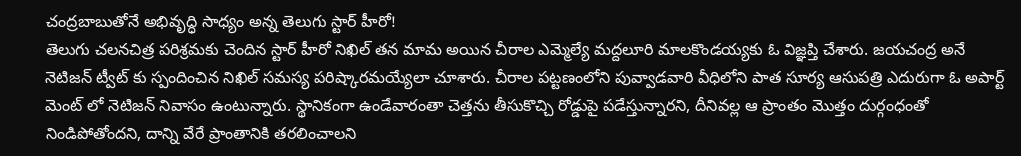చంద్రబాబుతోనే అభివృద్ధి సాధ్యం అన్న తెలుగు స్టార్ హీరో!
తెలుగు చలనచిత్ర పరిశ్రమకు చెందిన స్టార్ హీరో నిఖిల్ తన మామ అయిన చీరాల ఎమ్మెల్యే మద్దలూరి మాలకొండయ్యకు ఓ విజ్ఞప్తి చేశారు. జయచంద్ర అనే నెటిజన్ ట్వీట్ కు స్పందించిన నిఖిల్ సమస్య పరిష్కారమయ్యేలా చూశారు. చీరాల పట్టణంలోని పువ్వాడవారి వీధిలోని పాత సూర్య ఆసుపత్రి ఎదురుగా ఓ అపార్ట్ మెంట్ లో నెటిజన్ నివాసం ఉంటున్నారు. స్థానికంగా ఉండేవారంతా చెత్తను తీసుకొచ్చి రోడ్డుపై పడేస్తున్నారని, దీనివల్ల ఆ ప్రాంతం మొత్తం దుర్గంధంతో నిండిపోతోందని, దాన్ని వేరే ప్రాంతానికి తరలించాలని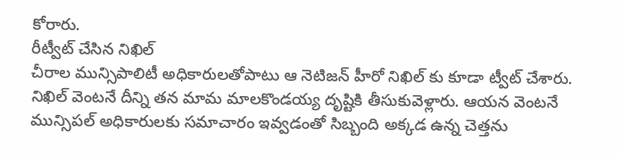కోరారు.
రీట్వీట్ చేసిన నిఖిల్
చీరాల మున్సిపాలిటీ అధికారులతోపాటు ఆ నెటిజన్ హీరో నిఖిల్ కు కూడా ట్వీట్ చేశారు. నిఖిల్ వెంటనే దీన్ని తన మామ మాలకొండయ్య దృష్టికి తీసుకువెళ్లారు. ఆయన వెంటనే మున్సిపల్ అధికారులకు సమాచారం ఇవ్వడంతో సిబ్బంది అక్కడ ఉన్న చెత్తను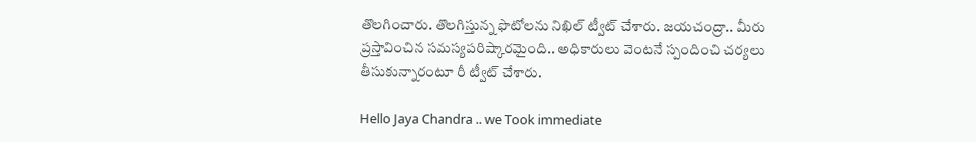తొలగించారు. తొలగిస్తున్న ఫొటోలను నిఖిల్ ట్వీట్ చేశారు. జయచంద్రా.. మీరు ప్రస్తావించిన సమస్యపరిష్కారమైంది.. అధికారులు వెంటనే స్పందించి చర్యలు తీసుకున్నారంటూ రీ ట్వీట్ చేశారు.

Hello Jaya Chandra .. we Took immediate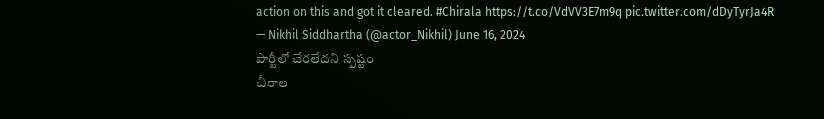action on this and got it cleared. #Chirala https://t.co/VdVV3E7m9q pic.twitter.com/dDyTyrJa4R
— Nikhil Siddhartha (@actor_Nikhil) June 16, 2024
పార్టీలో చేరలేదని స్పష్టం
చీరాల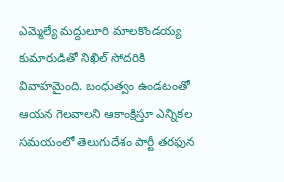ఎమ్మెల్యే మద్దులూరి మాలకొండయ్య కుమారుడితో నిఖిల్ సోదరికి వివాహమైంది. బంధుత్వం ఉండటంతో ఆయన గెలవాలని ఆకాంక్షిస్తూ ఎన్నికల సమయంలో తెలుగుదేశం పార్టీ తరఫున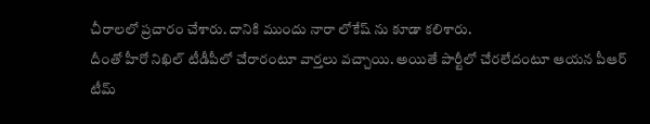చీరాలలో ప్రచారం చేశారు. దానికి ముందు నారా లోకేష్ ను కూడా కలిశారు.
దీంతో హీరో నిఖిల్ టీడీపీలో చేరారంటూ వార్తలు వచ్చాయి. అయితే పార్టీలో చేరలేదంటూ ఆయన పీఆర్ టీమ్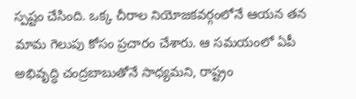స్పష్టం చేసింది. ఒక్క చీరాల నియోజకవర్గంలోనే ఆయన తన మామ గెలుపు కోసం ప్రచారం చేశారు. ఆ సమయంలో ఏపీ అభివృద్ధి చంద్రబాబుతోనే సాధ్యమని, రాష్ట్రం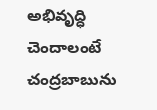అభివృద్ధి చెందాలంటే చంద్రబాబును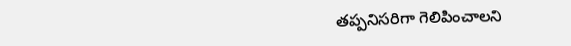తప్పనిసరిగా గెలిపించాలని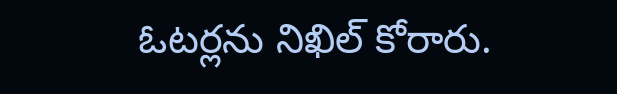ఓటర్లను నిఖిల్ కోరారు.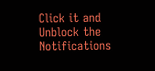Click it and Unblock the Notifications